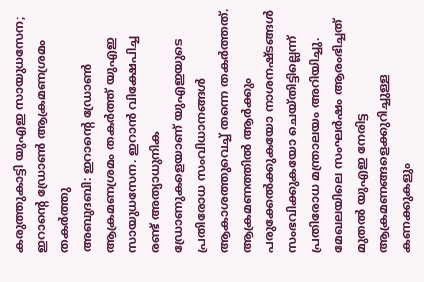കരുത്തുകാട്ടി യുഎഇ സായുധസേന; ഇറാന്റെ ഡ്രോൺ ആക്രമണശ്രമം തകർത്തു
അബുദബി: ഇറാന്റെ ഡ്രോൺ ആക്രമണശ്രമം തകർത്ത് യുഎഇ സായുധസേന. ഇറാൻ വിക്ഷേപിച്ച രണ്ട് അത്യാധുനിക ഡ്രോണുകളെയാണ് യുഎഇയുടെ പ്രതിരോധ സംവിധാനങ്ങൾ ആകാശത്തുവെച്ച് തന്നെ തകർത്തത്. ആക്രമണത്തിൽ ആർക്കും പരുക്കേൽക്കുകയോ നാശനഷ്ടങ്ങൾ സംഭവിക്കുകയോ ചെയ്തിട്ടില്ലെന്ന് പ്രതിരോധ മന്ത്രാലയം അറിയിച്ചു.
മേഖലയിലെ സംഘർഷം ആരംഭിച്ചത് മുതൽ യുഎഇ നേരിട്ട ആക്രമണങ്ങളെക്കുറിച്ചുള്ള കണക്കുകളും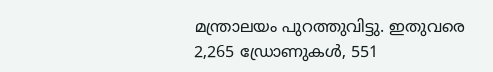മന്ത്രാലയം പുറത്തുവിട്ടു. ഇതുവരെ 2,265 ഡ്രോണുകൾ, 551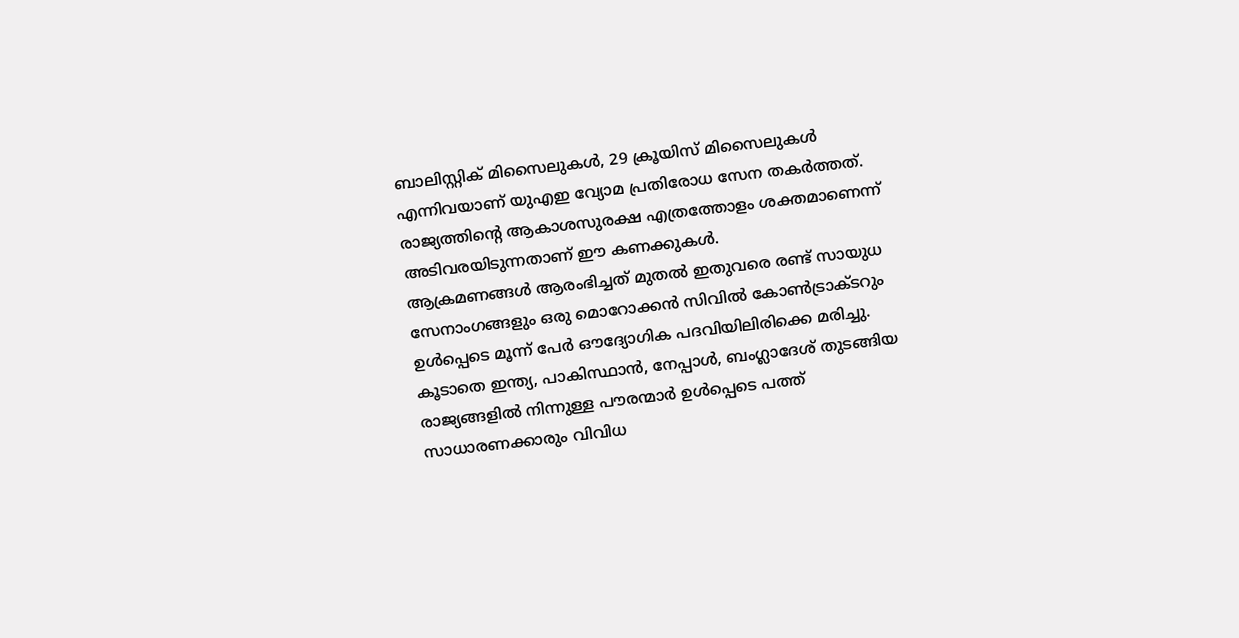ബാലിസ്റ്റിക് മിസൈലുകൾ, 29 ക്രൂയിസ് മിസൈലുകൾ എന്നിവയാണ് യുഎഇ വ്യോമ പ്രതിരോധ സേന തകർത്തത്. രാജ്യത്തിന്റെ ആകാശസുരക്ഷ എത്രത്തോളം ശക്തമാണെന്ന് അടിവരയിടുന്നതാണ് ഈ കണക്കുകൾ.
ആക്രമണങ്ങൾ ആരംഭിച്ചത് മുതൽ ഇതുവരെ രണ്ട് സായുധ സേനാംഗങ്ങളും ഒരു മൊറോക്കൻ സിവിൽ കോൺട്രാക്ടറും ഉൾപ്പെടെ മൂന്ന് പേർ ഔദ്യോഗിക പദവിയിലിരിക്കെ മരിച്ചു. കൂടാതെ ഇന്ത്യ, പാകിസ്ഥാൻ, നേപ്പാൾ, ബംഗ്ലാദേശ് തുടങ്ങിയ രാജ്യങ്ങളിൽ നിന്നുള്ള പൗരന്മാർ ഉൾപ്പെടെ പത്ത് സാധാരണക്കാരും വിവിധ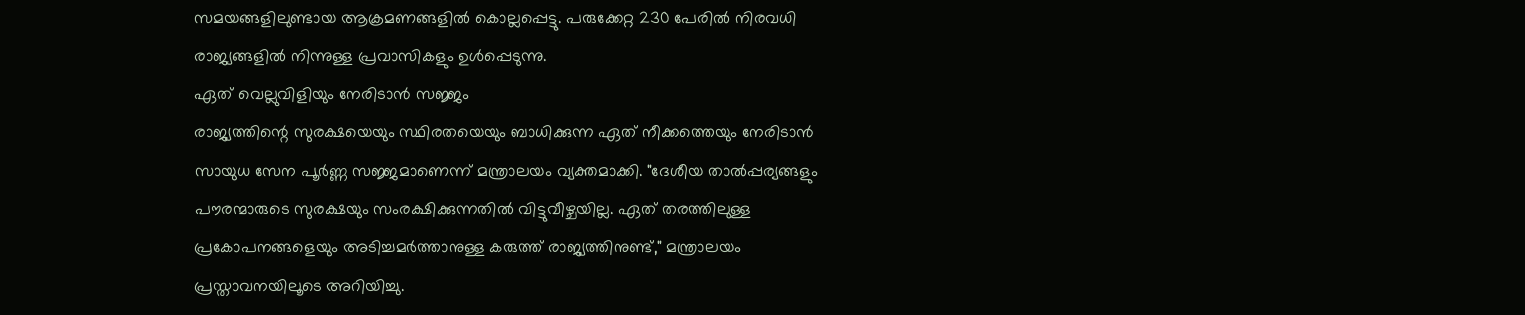സമയങ്ങളിലുണ്ടായ ആക്രമണങ്ങളിൽ കൊല്ലപ്പെട്ടു. പരുക്കേറ്റ 230 പേരിൽ നിരവധി രാജ്യങ്ങളിൽ നിന്നുള്ള പ്രവാസികളും ഉൾപ്പെടുന്നു.
ഏത് വെല്ലുവിളിയും നേരിടാൻ സജ്ജം
രാജ്യത്തിന്റെ സുരക്ഷയെയും സ്ഥിരതയെയും ബാധിക്കുന്ന ഏത് നീക്കത്തെയും നേരിടാൻ സായുധ സേന പൂർണ്ണ സജ്ജമാണെന്ന് മന്ത്രാലയം വ്യക്തമാക്കി. "ദേശീയ താൽപ്പര്യങ്ങളും പൗരന്മാരുടെ സുരക്ഷയും സംരക്ഷിക്കുന്നതിൽ വിട്ടുവീഴ്ചയില്ല. ഏത് തരത്തിലുള്ള പ്രകോപനങ്ങളെയും അടിച്ചമർത്താനുള്ള കരുത്ത് രാജ്യത്തിനുണ്ട്," മന്ത്രാലയം പ്രസ്താവനയിലൂടെ അറിയിച്ചു.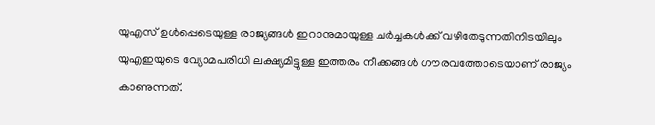യുഎസ് ഉൾപ്പെടെയുള്ള രാജ്യങ്ങൾ ഇറാനുമായുള്ള ചർച്ചകൾക്ക് വഴിതേടുന്നതിനിടയിലും യുഎഇയുടെ വ്യോമപരിധി ലക്ഷ്യമിട്ടുള്ള ഇത്തരം നീക്കങ്ങൾ ഗൗരവത്തോടെയാണ് രാജ്യം കാണുന്നത്.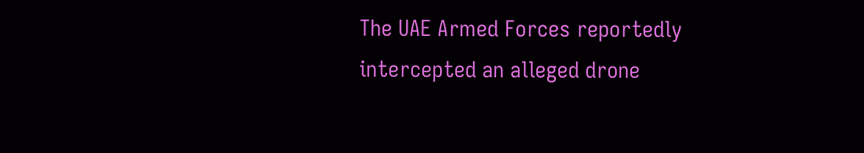The UAE Armed Forces reportedly intercepted an alleged drone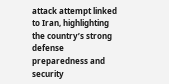attack attempt linked to Iran, highlighting the country’s strong defense preparedness and security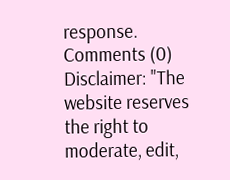response.
Comments (0)
Disclaimer: "The website reserves the right to moderate, edit,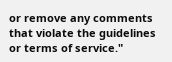or remove any comments that violate the guidelines or terms of service."